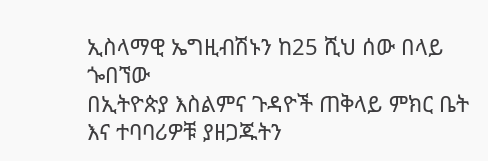ኢስላማዊ ኤግዚብሽኑን ከ25 ሺህ ሰው በላይ ጐበኘው
በኢትዮጵያ እስልምና ጉዳዮች ጠቅላይ ምክር ቤት እና ተባባሪዎቹ ያዘጋጁትን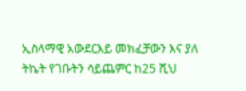ኢስላማዊ አውደርእይ መክፈቻውን እና ያለ ትኬት የገቡትን ሳይጨምር ከ25 ሺህ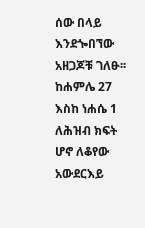ሰው በላይ እንደጐበኘው አዘጋጆቹ ገለፁ፡፡ ከሐምሌ 27 እስከ ነሐሴ 1 ለሕዝብ ክፍት ሆኖ ለቆየው አውደርእይ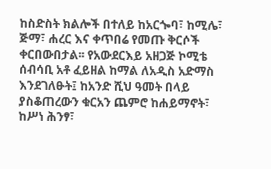ከስድስት ክልሎች በተለይ ከአርጐባ፣ ከሚሌ፣ ጅማ፣ ሐረር እና ቀጥበሬ የመጡ ቅርሶች ቀርበውበታል፡፡ የአውደርእይ አዘጋጅ ኮሚቴ ሰብሳቢ አቶ ፈይዘል ከማል ለአዲስ አድማስ እንደገለፁት፤ ከአንድ ሺህ ዓመት በላይ ያስቆጠረውን ቁርአን ጨምሮ ከሐይማኖት፣ ከሥነ ሕንፃ፣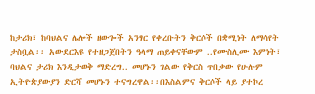ከታሪክ፣ ከባህልና ሌሎች ዘውጐች አንፃር የቀረቡትን ቅርሶች በቋሚነት ለማሳየት ታስቧል፡፡ አውደርእዩ የተዘጋጀበትን ዓላማ ጠይቀናቸውም ..የሙስሊሙ እምነት፣ ባህልና ታሪክ እንዲታወቅ ማድረግ.. መሆኑን ገልው የቅርስ ጥበቃው የሁሉም ኢትዮጵያውያን ድርሻ መሆኑን ተናግረዋል፡፡በእስልምና ቅርሶች ላይ ያተኮረ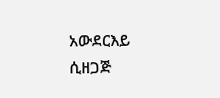አውደርእይ ሲዘጋጅ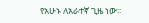የአሁኑ ለአራተኛ ጊዜ ነው፡፡